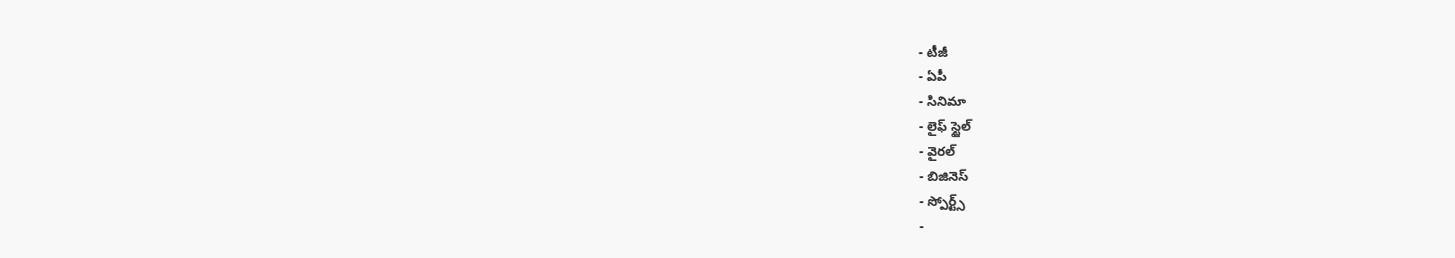- టీజీ
- ఏపీ
- సినిమా
- లైఫ్ స్టైల్
- వైరల్
- బిజినెస్
- స్పోర్ట్స్
-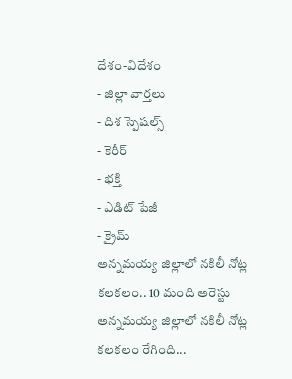దేశం-విదేశం
- జిల్లా వార్తలు
- దిశ స్పెషల్స్
- కెరీర్
- భక్తి
- ఎడిట్ పేజీ
- క్రైమ్
అన్నమయ్య జిల్లాలో నకిలీ నోట్ల కలకలం.. 10 మంది అరెస్టు
అన్నమయ్య జిల్లాలో నకిలీ నోట్ల కలకలం రేగింది...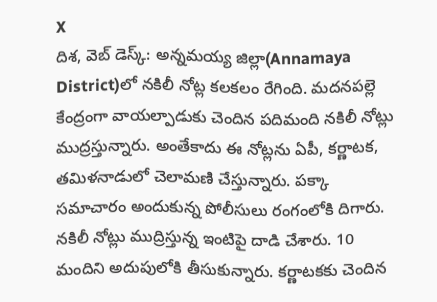X
దిశ, వెబ్ డెస్క్: అన్నమయ్య జిల్లా(Annamaya District)లో నకిలీ నోట్ల కలకలం రేగింది. మదనపల్లె కేంద్రంగా వాయల్పాడుకు చెందిన పదిమంది నకిలీ నోట్లు ముద్రస్తున్నారు. అంతేకాదు ఈ నోట్లను ఏపీ, కర్ణాటక, తమిళనాడులో చెలామణి చేస్తున్నారు. పక్కా సమాచారం అందుకున్న పోలీసులు రంగంలోకి దిగారు. నకిలీ నోట్లు ముద్రిస్తున్న ఇంటిపై దాడి చేశారు. 10 మందిని అదుపులోకి తీసుకున్నారు. కర్ణాటకకు చెందిన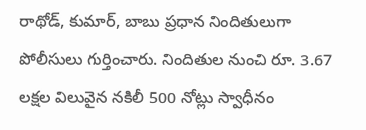రాథోడ్, కుమార్, బాబు ప్రధాన నిందితులుగా పోలీసులు గుర్తించారు. నిందితుల నుంచి రూ. 3.67 లక్షల విలువైన నకిలీ 500 నోట్లు స్వాధీనం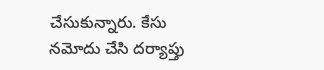చేసుకున్నారు. కేసు నమోదు చేసి దర్యాప్తు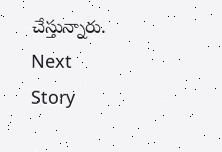చేస్తున్నారు.
Next Story